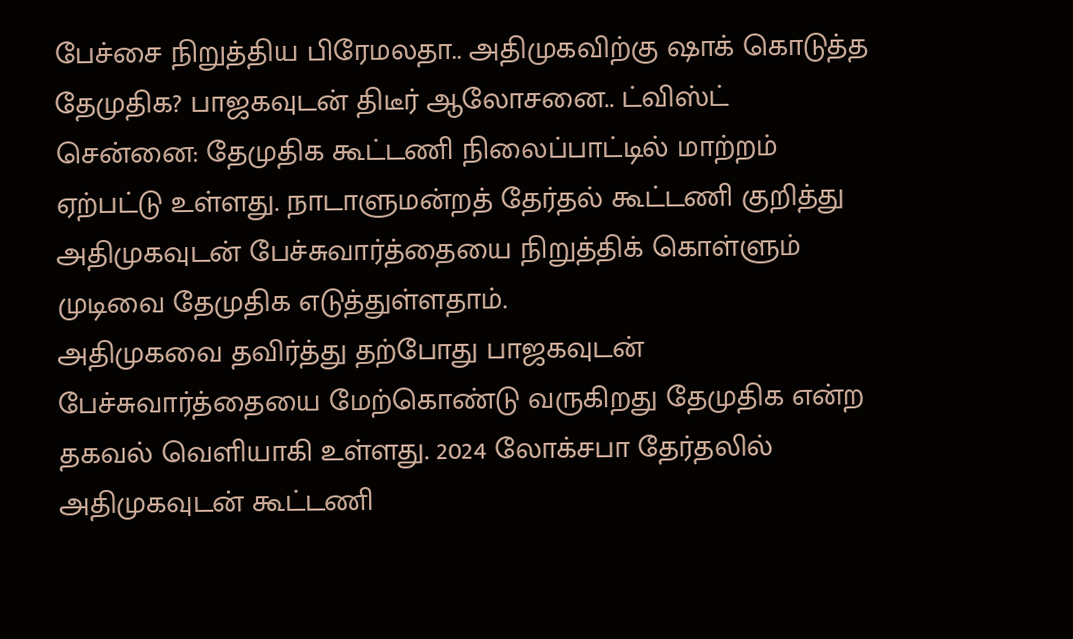பேச்சை நிறுத்திய பிரேமலதா.. அதிமுகவிற்கு ஷாக் கொடுத்த தேமுதிக? பாஜகவுடன் திடீர் ஆலோசனை.. ட்விஸ்ட்
சென்னை: தேமுதிக கூட்டணி நிலைப்பாட்டில் மாற்றம் ஏற்பட்டு உள்ளது. நாடாளுமன்றத் தேர்தல் கூட்டணி குறித்து அதிமுகவுடன் பேச்சுவார்த்தையை நிறுத்திக் கொள்ளும் முடிவை தேமுதிக எடுத்துள்ளதாம்.
அதிமுகவை தவிர்த்து தற்போது பாஜகவுடன் பேச்சுவார்த்தையை மேற்கொண்டு வருகிறது தேமுதிக என்ற தகவல் வெளியாகி உள்ளது. 2024 லோக்சபா தேர்தலில் அதிமுகவுடன் கூட்டணி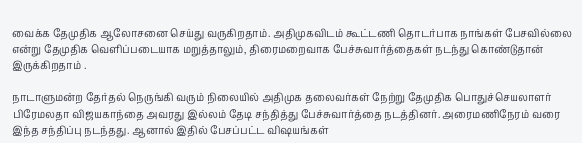வைக்க தேமுதிக ஆலோசனை செய்து வருகிறதாம். அதிமுகவிடம் கூட்டணி தொடர்பாக நாங்கள் பேசவில்லை என்று தேமுதிக வெளிப்படையாக மறுத்தாலும், திரைமறைவாக பேச்சுவார்த்தைகள் நடந்து கொண்டுதான் இருக்கிறதாம் .

நாடாளுமன்ற தேர்தல் நெருங்கி வரும் நிலையில் அதிமுக தலைவர்கள் நேற்று தேமுதிக பொதுச்செயலாளர் பிரேமலதா விஜயகாந்தை அவரது இல்லம் தேடி சந்தித்து பேச்சுவார்த்தை நடத்தினர். அரைமணிநேரம் வரை இந்த சந்திப்பு நடந்தது. ஆனால் இதில் பேசப்பட்ட விஷயங்கள்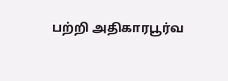பற்றி அதிகாரபூர்வ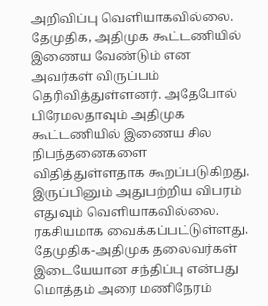அறிவிப்பு வெளியாகவில்லை.
தேமுதிக, அதிமுக கூட்டணியில் இணைய வேண்டும் என அவர்கள் விருப்பம் தெரிவித்துள்ளனர். அதேபோல் பிரேமலதாவும் அதிமுக கூட்டணியில் இணைய சில நிபந்தனைகளை விதித்துள்ளதாக கூறப்படுகிறது. இருப்பினும் அதுபற்றிய விபரம் எதுவும் வெளியாகவில்லை. ரகசியமாக வைக்கப்பட்டுள்ளது. தேமுதிக-அதிமுக தலைவர்கள் இடையேயான சந்திப்பு என்பது மொத்தம் அரை மணிநேரம்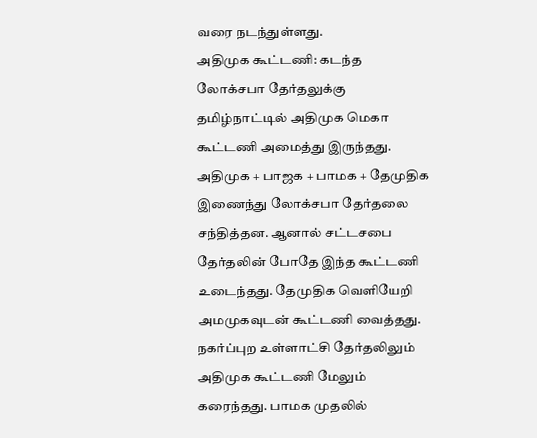வரை நடந்துள்ளது.
அதிமுக கூட்டணி: கடந்த லோக்சபா தேர்தலுக்கு தமிழ்நாட்டில் அதிமுக மெகா கூட்டணி அமைத்து இருந்தது. அதிமுக + பாஜக + பாமக + தேமுதிக இணைந்து லோக்சபா தேர்தலை சந்தித்தன. ஆனால் சட்டசபை தேர்தலின் போதே இந்த கூட்டணி உடைந்தது. தேமுதிக வெளியேறி அமமுகவுடன் கூட்டணி வைத்தது. நகர்ப்புற உள்ளாட்சி தேர்தலிலும் அதிமுக கூட்டணி மேலும் கரைந்தது. பாமக முதலில்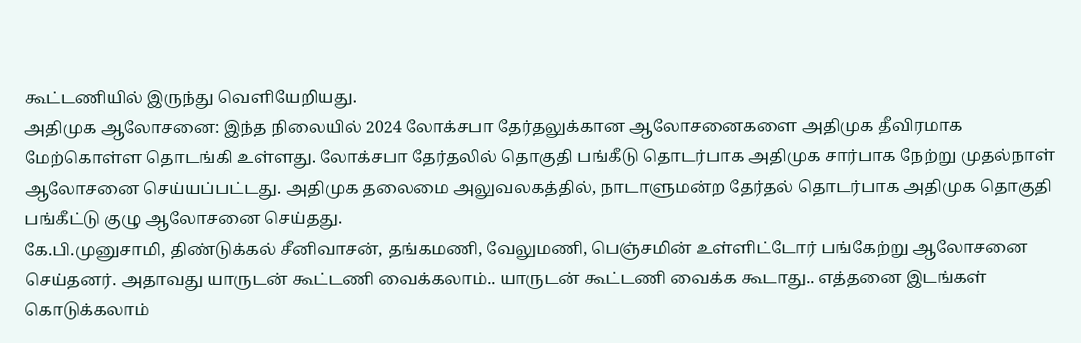கூட்டணியில் இருந்து வெளியேறியது.
அதிமுக ஆலோசனை: இந்த நிலையில் 2024 லோக்சபா தேர்தலுக்கான ஆலோசனைகளை அதிமுக தீவிரமாக மேற்கொள்ள தொடங்கி உள்ளது. லோக்சபா தேர்தலில் தொகுதி பங்கீடு தொடர்பாக அதிமுக சார்பாக நேற்று முதல்நாள் ஆலோசனை செய்யப்பட்டது. அதிமுக தலைமை அலுவலகத்தில், நாடாளுமன்ற தேர்தல் தொடர்பாக அதிமுக தொகுதி பங்கீட்டு குழு ஆலோசனை செய்தது.
கே.பி.முனுசாமி, திண்டுக்கல் சீனிவாசன், தங்கமணி, வேலுமணி, பெஞ்சமின் உள்ளிட்டோர் பங்கேற்று ஆலோசனை செய்தனர். அதாவது யாருடன் கூட்டணி வைக்கலாம்.. யாருடன் கூட்டணி வைக்க கூடாது.. எத்தனை இடங்கள் கொடுக்கலாம்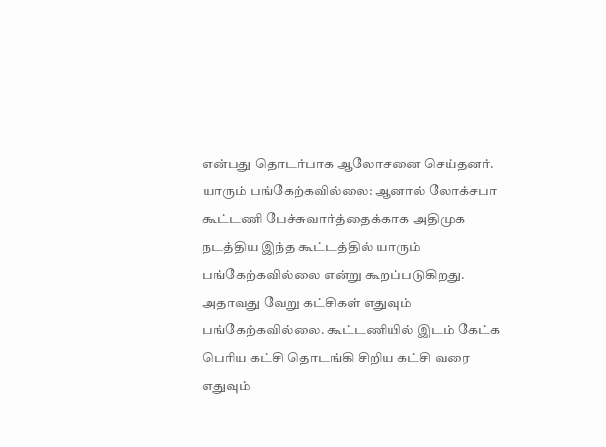என்பது தொடர்பாக ஆலோசனை செய்தனர்.
யாரும் பங்கேற்கவில்லை: ஆனால் லோக்சபா கூட்டணி பேச்சுவார்த்தைக்காக அதிமுக நடத்திய இந்த கூட்டத்தில் யாரும் பங்கேற்கவில்லை என்று கூறப்படுகிறது. அதாவது வேறு கட்சிகள் எதுவும் பங்கேற்கவில்லை. கூட்டணியில் இடம் கேட்க பெரிய கட்சி தொடங்கி சிறிய கட்சி வரை எதுவும்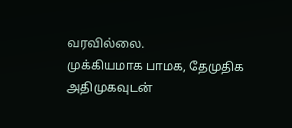வரவில்லை.
முக்கியமாக பாமக, தேமுதிக அதிமுகவுடன்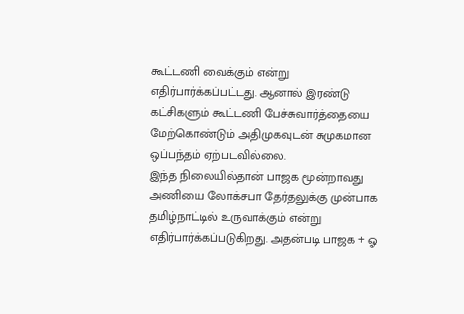கூட்டணி வைக்கும் என்று எதிர்பார்க்கப்பட்டது. ஆனால் இரண்டு கட்சிகளும் கூட்டணி பேச்சுவார்த்தையை மேற்கொண்டும் அதிமுகவுடன் சுமுகமான ஒப்பந்தம் ஏற்படவில்லை.
இந்த நிலையில்தான் பாஜக மூன்றாவது அணியை லோக்சபா தேர்தலுக்கு முன்பாக தமிழ்நாட்டில் உருவாக்கும் என்று எதிர்பார்க்கப்படுகிறது. அதன்படி பாஜக + ஓ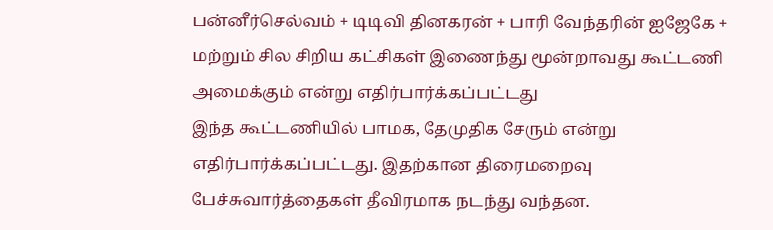பன்னீர்செல்வம் + டிடிவி தினகரன் + பாரி வேந்தரின் ஐஜேகே + மற்றும் சில சிறிய கட்சிகள் இணைந்து மூன்றாவது கூட்டணி அமைக்கும் என்று எதிர்பார்க்கப்பட்டது
இந்த கூட்டணியில் பாமக, தேமுதிக சேரும் என்று எதிர்பார்க்கப்பட்டது. இதற்கான திரைமறைவு பேச்சுவார்த்தைகள் தீவிரமாக நடந்து வந்தன.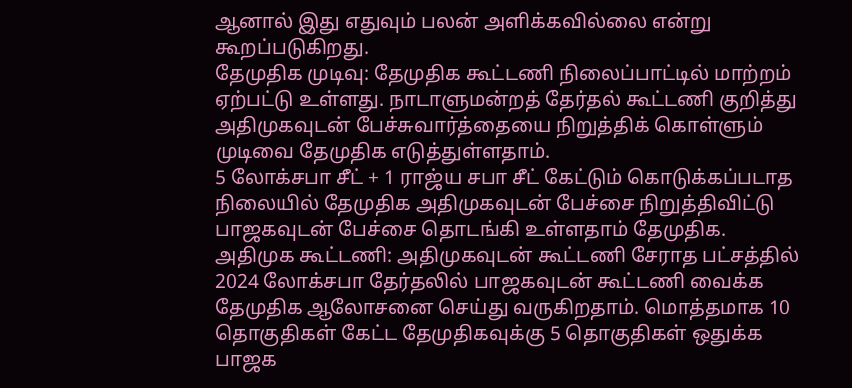ஆனால் இது எதுவும் பலன் அளிக்கவில்லை என்று கூறப்படுகிறது.
தேமுதிக முடிவு: தேமுதிக கூட்டணி நிலைப்பாட்டில் மாற்றம் ஏற்பட்டு உள்ளது. நாடாளுமன்றத் தேர்தல் கூட்டணி குறித்து அதிமுகவுடன் பேச்சுவார்த்தையை நிறுத்திக் கொள்ளும் முடிவை தேமுதிக எடுத்துள்ளதாம்.
5 லோக்சபா சீட் + 1 ராஜ்ய சபா சீட் கேட்டும் கொடுக்கப்படாத நிலையில் தேமுதிக அதிமுகவுடன் பேச்சை நிறுத்திவிட்டு பாஜகவுடன் பேச்சை தொடங்கி உள்ளதாம் தேமுதிக.
அதிமுக கூட்டணி: அதிமுகவுடன் கூட்டணி சேராத பட்சத்தில் 2024 லோக்சபா தேர்தலில் பாஜகவுடன் கூட்டணி வைக்க தேமுதிக ஆலோசனை செய்து வருகிறதாம். மொத்தமாக 10 தொகுதிகள் கேட்ட தேமுதிகவுக்கு 5 தொகுதிகள் ஒதுக்க பாஜக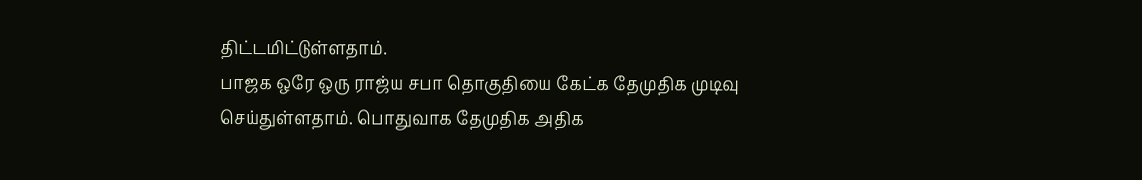திட்டமிட்டுள்ளதாம்.
பாஜக ஒரே ஒரு ராஜ்ய சபா தொகுதியை கேட்க தேமுதிக முடிவு செய்துள்ளதாம். பொதுவாக தேமுதிக அதிக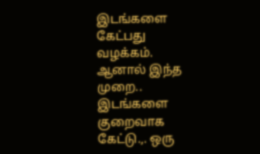இடங்களை கேட்பது வழக்கம். ஆனால் இந்த முறை.. இடங்களை குறைவாக கேட்டு.,. ஒரு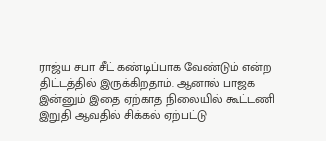ராஜ்ய சபா சீட் கண்டிப்பாக வேண்டும் என்ற திட்டத்தில் இருக்கிறதாம். ஆனால் பாஜக இன்னும் இதை ஏற்காத நிலையில் கூட்டணி இறுதி ஆவதில் சிக்கல் ஏற்பட்டு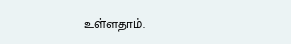உள்ளதாம்.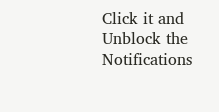Click it and Unblock the Notifications